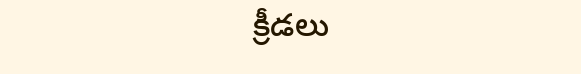క్రీడలు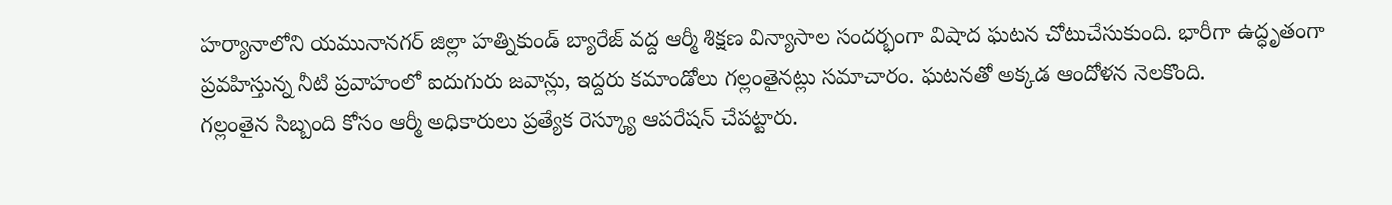హర్యానాలోని యమునానగర్ జిల్లా హత్నికుండ్ బ్యారేజ్ వద్ద ఆర్మీ శిక్షణ విన్యాసాల సందర్భంగా విషాద ఘటన చోటుచేసుకుంది. భారీగా ఉద్ధృతంగా ప్రవహిస్తున్న నీటి ప్రవాహంలో ఐదుగురు జవాన్లు, ఇద్దరు కమాండోలు గల్లంతైనట్లు సమాచారం. ఘటనతో అక్కడ ఆందోళన నెలకొంది.
గల్లంతైన సిబ్బంది కోసం ఆర్మీ అధికారులు ప్రత్యేక రెస్క్యూ ఆపరేషన్ చేపట్టారు.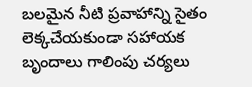బలమైన నీటి ప్రవాహాన్ని సైతం లెక్కచేయకుండా సహాయక బృందాలు గాలింపు చర్యలు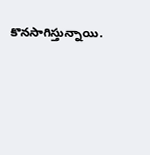కొనసాగిస్తున్నాయి.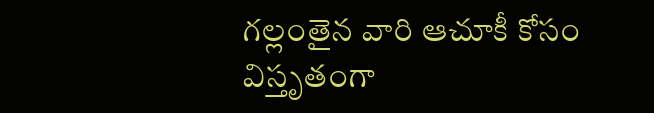గల్లంతైన వారి ఆచూకీ కోసం విస్తృతంగా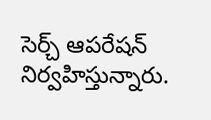సెర్చ్ ఆపరేషన్ నిర్వహిస్తున్నారు.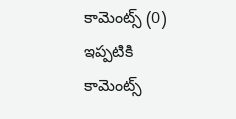కామెంట్స్ (0)
ఇప్పటికి కామెంట్స్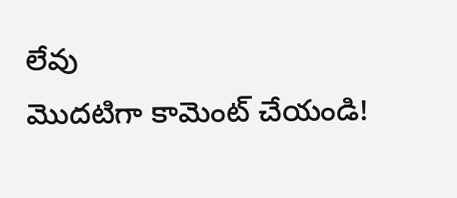లేవు
మొదటిగా కామెంట్ చేయండి!